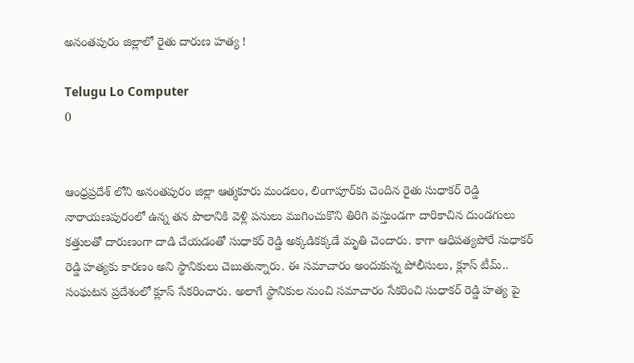అనంతపురం జిల్లాలో రైతు దారుణ హత్య !

Telugu Lo Computer
0


ఆంధ్రప్రదేశ్ లోని అనంతపురం జిల్లా ఆత్మకూరు మండలం, లింగాపూర్‌కు చెందిన రైతు సుధాకర్ రెడ్డి నారాయణపురంలో ఉన్న తన పొలానికి వెళ్లి పనులు ముగించుకొని తిరిగి వస్తుండగా దారికాచిన దుండగులు కత్తులతో దారుణంగా దాడి చేయడంతో సుధాకర్ రెడ్డి అక్కడికక్కడే మృతి చెందారు. కాగా ఆధిపత్యపోరే సుధాకర్ రెడ్డి హత్యకు కారణం అని స్థానికులు చెబుతున్నారు. ఈ సమాచారం అందుకున్న పోలీసులు, క్లూస్ టీమ్.. సంఘటన ప్రదేశంలో క్లూస్ సేకరించారు. అలాగే స్థానికుల నుంచి సమాచారం సేకరించి సుధాకర్ రెడ్డి హత్య పై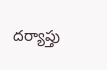దర్యాప్తు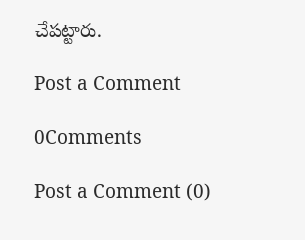చేపట్టారు.

Post a Comment

0Comments

Post a Comment (0)